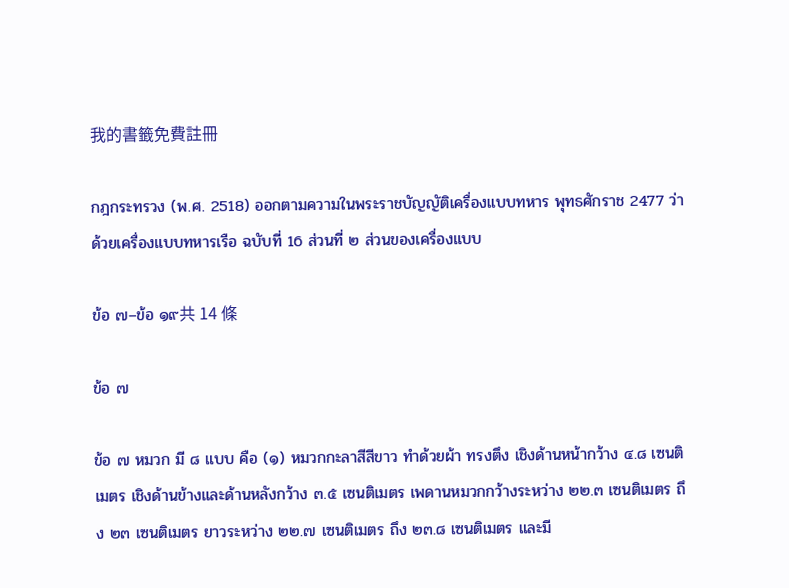我的書籤免費註冊

กฎกระทรวง (พ.ศ. 2518) ออกตามความในพระราชบัญญัติเครื่องแบบทหาร พุทธศักราช 2477 ว่าด้วยเครื่องแบบทหารเรือ ฉบับที่ 16 ส่วนที่ ๒ ส่วนของเครื่องแบบ

ข้อ ๗–ข้อ ๑๙共 14 條

ข้อ ๗

ข้อ ๗ หมวก มี ๘ แบบ คือ (๑) หมวกกะลาสีสีขาว ทำด้วยผ้า ทรงตึง เชิงด้านหน้ากว้าง ๔.๘ เซนติเมตร เชิงด้านข้างและด้านหลังกว้าง ๓.๕ เซนติเมตร เพดานหมวกกว้างระหว่าง ๒๒.๓ เซนติเมตร ถึง ๒๓ เซนติเมตร ยาวระหว่าง ๒๒.๗ เซนติเมตร ถึง ๒๓.๘ เซนติเมตร และมี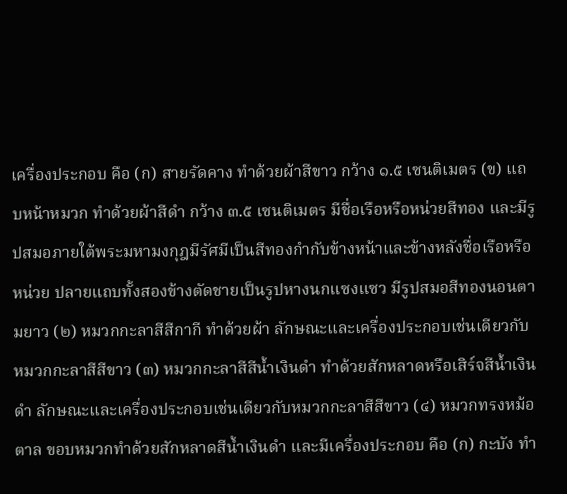เครื่องประกอบ คือ (ก) สายรัดคาง ทำด้วยผ้าสีขาว กว้าง ๑.๕ เซนติเมตร (ข) แถบหน้าหมวก ทำด้วยผ้าสีดำ กว้าง ๓.๕ เซนติเมตร มีชื่อเรือหรือหน่วยสีทอง และมีรูปสมอภายใต้พระมหามงกุฎมีรัศมีเป็นสีทองกำกับข้างหน้าและข้างหลังชื่อเรือหรือหน่วย ปลายแถบทั้งสองข้างตัดชายเป็นรูปหางนกแซงแซว มีรูปสมอสีทองนอนตามยาว (๒) หมวกกะลาสีสีกากี ทำด้วยผ้า ลักษณะและเครื่องประกอบเช่นเดียวกับหมวกกะลาสีสีขาว (๓) หมวกกะลาสีสีน้ำเงินดำ ทำด้วยสักหลาดหรือเสิร์จสีน้ำเงินดำ ลักษณะและเครื่องประกอบเช่นเดียวกับหมวกกะลาสีสีขาว (๔) หมวกทรงหม้อตาล ขอบหมวกทำด้วยสักหลาดสีน้ำเงินดำ และมีเครื่องประกอบ คือ (ก) กะบัง ทำ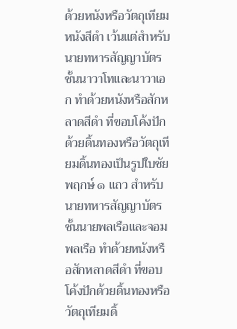ด้วยหนังหรือวัตถุเทียมหนังสีดำ เว้นแต่สำหรับนายทหารสัญญาบัตรชั้นนาวาโทและนาวาเอก ทำด้วยหนังหรือสักหลาดสีดำ ที่ขอบโค้งปักด้วยดิ้นทองหรือวัตถุเทียมดิ้นทองเป็นรูปใบชัยพฤกษ์ ๑ แถว สำหรับนายทหารสัญญาบัตรชั้นนายพลเรือและจอมพลเรือ ทำด้วยหนังหรือสักหลาดสีดำ ที่ขอบโค้งปักด้วยดิ้นทองหรือวัตถุเทียมดิ้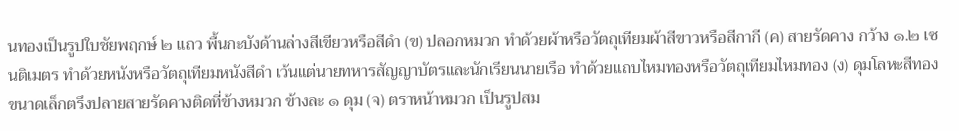นทองเป็นรูปใบชัยพฤกษ์ ๒ แถว พื้นกะบังด้านล่างสีเขียวหรือสีดำ (ข) ปลอกหมวก ทำด้วยผ้าหรือวัตถุเทียมผ้าสีขาวหรือสีกากี (ค) สายรัดคาง กว้าง ๑.๒ เซนติเมตร ทำด้วยหนังหรือวัตถุเทียมหนังสีดำ เว้นแต่นายทหารสัญญาบัตรและนักเรียนนายเรือ ทำด้วยแถบไหมทองหรือวัตถุเทียมไหมทอง (ง) ดุมโลหะสีทองขนาดเล็กตรึงปลายสายรัดคางติดที่ข้างหมวก ข้างละ ๑ ดุม (จ) ตราหน้าหมวก เป็นรูปสม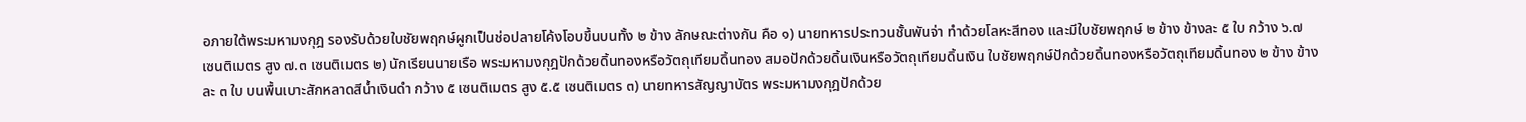อภายใต้พระมหามงกุฎ รองรับด้วยใบชัยพฤกษ์ผูกเป็นช่อปลายโค้งโอบขึ้นบนทั้ง ๒ ข้าง ลักษณะต่างกัน คือ ๑) นายทหารประทวนชั้นพันจ่า ทำด้วยโลหะสีทอง และมีใบชัยพฤกษ์ ๒ ข้าง ข้างละ ๕ ใบ กว้าง ๖.๗ เซนติเมตร สูง ๗.๓ เซนติเมตร ๒) นักเรียนนายเรือ พระมหามงกุฎปักด้วยดิ้นทองหรือวัตถุเทียมดิ้นทอง สมอปักด้วยดิ้นเงินหรือวัตถุเทียมดิ้นเงิน ใบชัยพฤกษ์ปักด้วยดิ้นทองหรือวัตถุเทียมดิ้นทอง ๒ ข้าง ข้างละ ๓ ใบ บนพื้นเบาะสักหลาดสีน้ำเงินดำ กว้าง ๕ เซนติเมตร สูง ๕.๕ เซนติเมตร ๓) นายทหารสัญญาบัตร พระมหามงกุฎปักด้วย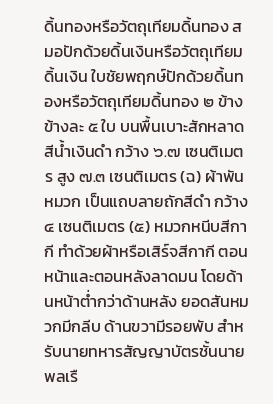ดิ้นทองหรือวัตถุเทียมดิ้นทอง สมอปักด้วยดิ้นเงินหรือวัตถุเทียมดิ้นเงิน ใบชัยพฤกษ์ปักด้วยดิ้นทองหรือวัตถุเทียมดิ้นทอง ๒ ข้าง ข้างละ ๕ ใบ บนพื้นเบาะสักหลาดสีน้ำเงินดำ กว้าง ๖.๗ เซนติเมตร สูง ๗.๓ เซนติเมตร (ฉ) ผ้าพันหมวก เป็นแถบลายถักสีดำ กว้าง ๔ เซนติเมตร (๕) หมวกหนีบสีกากี ทำด้วยผ้าหรือเสิร์จสีกากี ตอนหน้าและตอนหลังลาดมน โดยด้านหน้าต่ำกว่าด้านหลัง ยอดสันหมวกมีกลีบ ด้านขวามีรอยพับ สำหรับนายทหารสัญญาบัตรชั้นนายพลเรื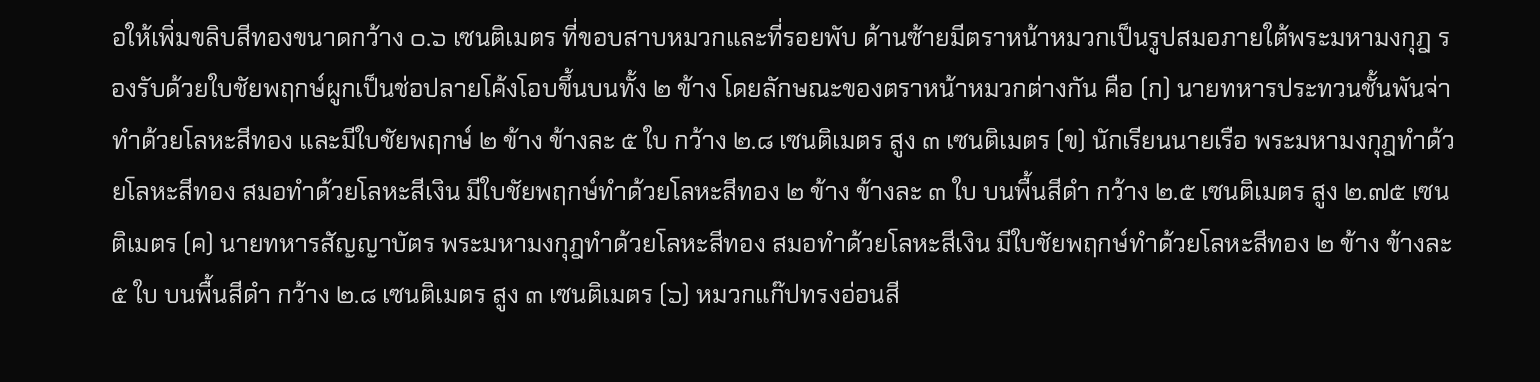อให้เพิ่มขลิบสีทองขนาดกว้าง ๐.๖ เซนติเมตร ที่ขอบสาบหมวกและที่รอยพับ ด้านซ้ายมีตราหน้าหมวกเป็นรูปสมอภายใต้พระมหามงกุฎ รองรับด้วยใบชัยพฤกษ์ผูกเป็นช่อปลายโค้งโอบขึ้นบนทั้ง ๒ ข้าง โดยลักษณะของตราหน้าหมวกต่างกัน คือ (ก) นายทหารประทวนชั้นพันจ่า ทำด้วยโลหะสีทอง และมีใบชัยพฤกษ์ ๒ ข้าง ข้างละ ๕ ใบ กว้าง ๒.๘ เซนติเมตร สูง ๓ เซนติเมตร (ข) นักเรียนนายเรือ พระมหามงกุฎทำด้วยโลหะสีทอง สมอทำด้วยโลหะสีเงิน มีใบชัยพฤกษ์ทำด้วยโลหะสีทอง ๒ ข้าง ข้างละ ๓ ใบ บนพื้นสีดำ กว้าง ๒.๕ เซนติเมตร สูง ๒.๗๕ เซนติเมตร (ค) นายทหารสัญญาบัตร พระมหามงกุฎทำด้วยโลหะสีทอง สมอทำด้วยโลหะสีเงิน มีใบชัยพฤกษ์ทำด้วยโลหะสีทอง ๒ ข้าง ข้างละ ๕ ใบ บนพื้นสีดำ กว้าง ๒.๘ เซนติเมตร สูง ๓ เซนติเมตร (๖) หมวกแก๊ปทรงอ่อนสี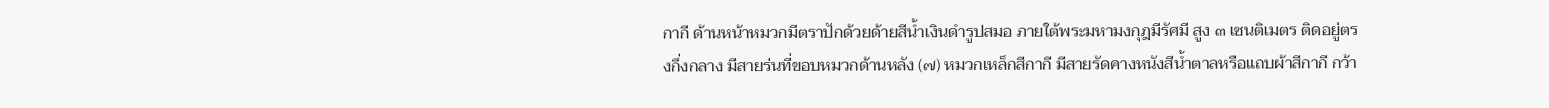กากี ด้านหน้าหมวกมีตราปักด้วยด้ายสีน้ำเงินดำรูปสมอ ภายใต้พระมหามงกุฎมีรัศมี สูง ๓ เซนติเมตร ติดอยู่ตรงกึ่งกลาง มีสายร่นที่ขอบหมวกด้านหลัง (๗) หมวกเหล็กสีกากี มีสายรัดคางหนังสีน้ำตาลหรือแถบผ้าสีกากี กว้า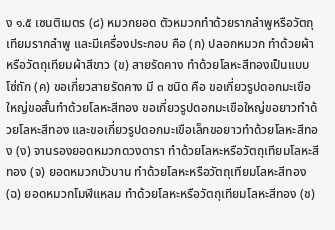ง ๑.๕ เซนติเมตร (๘) หมวกยอด ตัวหมวกทำด้วยรากลำพูหรือวัตถุเทียมรากลำพู และมีเครื่องประกอบ คือ (ก) ปลอกหมวก ทำด้วยผ้าหรือวัตถุเทียมผ้าสีขาว (ข) สายรัดคาง ทำด้วยโลหะสีทองเป็นแบบโซ่ถัก (ค) ขอเกี่ยวสายรัดคาง มี ๓ ชนิด คือ ขอเกี่ยวรูปดอกมะเขือใหญ่ขอสั้นทำด้วยโลหะสีทอง ขอเกี่ยวรูปดอกมะเขือใหญ่ขอยาวทำด้วยโลหะสีทอง และขอเกี่ยวรูปดอกมะเขือเล็กขอยาวทำด้วยโลหะสีทอง (ง) จานรองยอดหมวกดวงดารา ทำด้วยโลหะหรือวัตถุเทียมโลหะสีทอง (จ) ยอดหมวกบัวบาน ทำด้วยโลหะหรือวัตถุเทียมโลหะสีทอง (ฉ) ยอดหมวกโมฬีแหลม ทำด้วยโลหะหรือวัตถุเทียมโลหะสีทอง (ช)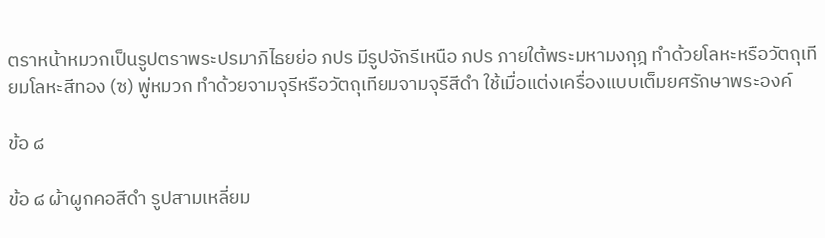ตราหน้าหมวกเป็นรูปตราพระปรมาภิไธยย่อ ภปร มีรูปจักรีเหนือ ภปร ภายใต้พระมหามงกุฎ ทำด้วยโลหะหรือวัตถุเทียมโลหะสีทอง (ซ) พู่หมวก ทำด้วยจามจุรีหรือวัตถุเทียมจามจุรีสีดำ ใช้เมื่อแต่งเครื่องแบบเต็มยศรักษาพระองค์

ข้อ ๘

ข้อ ๘ ผ้าผูกคอสีดำ รูปสามเหลี่ยม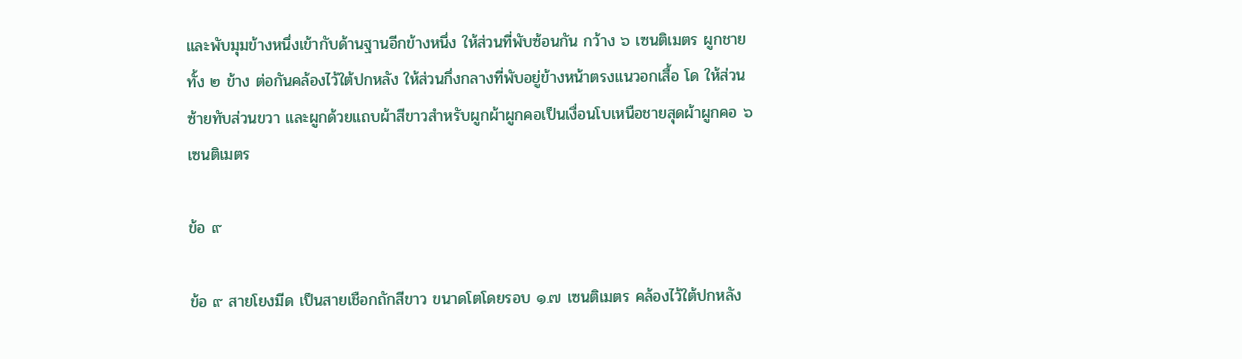และพับมุมข้างหนึ่งเข้ากับด้านฐานอีกข้างหนึ่ง ให้ส่วนที่พับซ้อนกัน กว้าง ๖ เซนติเมตร ผูกชายทั้ง ๒ ข้าง ต่อกันคล้องไว้ใต้ปกหลัง ให้ส่วนกึ่งกลางที่พับอยู่ข้างหน้าตรงแนวอกเสื้อ โด ให้ส่วนซ้ายทับส่วนขวา และผูกด้วยแถบผ้าสีขาวสำหรับผูกผ้าผูกคอเป็นเงื่อนโบเหนือชายสุดผ้าผูกคอ ๖ เซนติเมตร

ข้อ ๙

ข้อ ๙ สายโยงมีด เป็นสายเชือกถักสีขาว ขนาดโตโดยรอบ ๑.๗ เซนติเมตร คล้องไว้ใต้ปกหลัง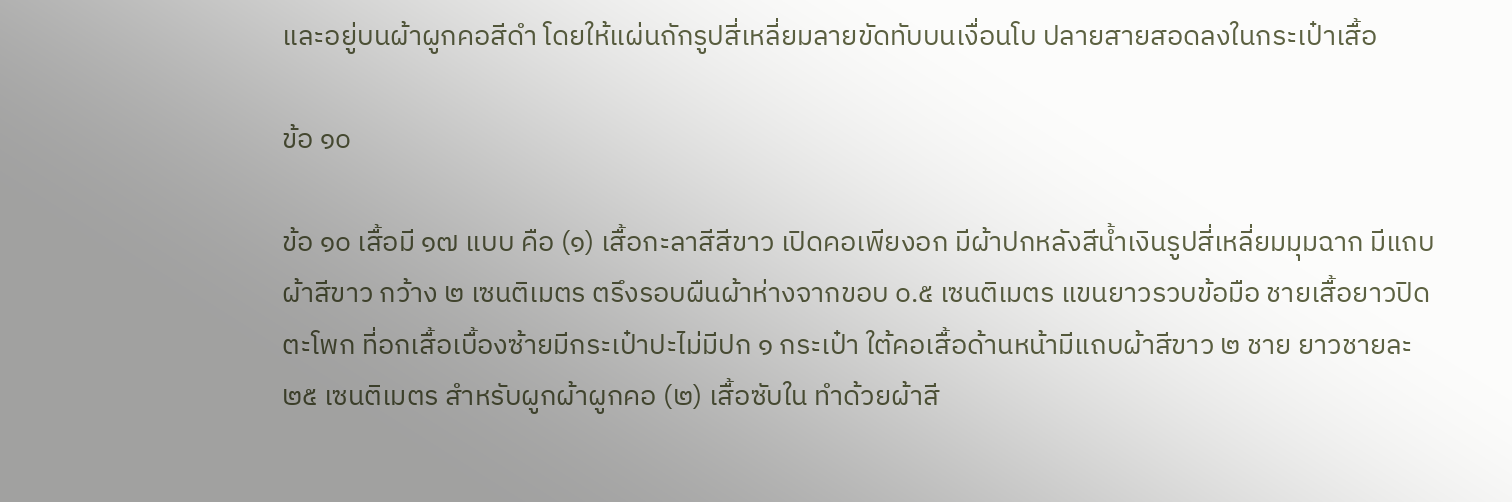และอยู่บนผ้าผูกคอสีดำ โดยให้แผ่นถักรูปสี่เหลี่ยมลายขัดทับบนเงื่อนโบ ปลายสายสอดลงในกระเป๋าเสื้อ

ข้อ ๑๐

ข้อ ๑๐ เสื้อมี ๑๗ แบบ คือ (๑) เสื้อกะลาสีสีขาว เปิดคอเพียงอก มีผ้าปกหลังสีน้ำเงินรูปสี่เหลี่ยมมุมฉาก มีแถบผ้าสีขาว กว้าง ๒ เซนติเมตร ตรึงรอบผืนผ้าห่างจากขอบ ๐.๕ เซนติเมตร แขนยาวรวบข้อมือ ชายเสื้อยาวปิดตะโพก ที่อกเสื้อเบื้องซ้ายมีกระเป๋าปะไม่มีปก ๑ กระเป๋า ใต้คอเสื้อด้านหน้ามีแถบผ้าสีขาว ๒ ชาย ยาวชายละ ๒๕ เซนติเมตร สำหรับผูกผ้าผูกคอ (๒) เสื้อซับใน ทำด้วยผ้าสี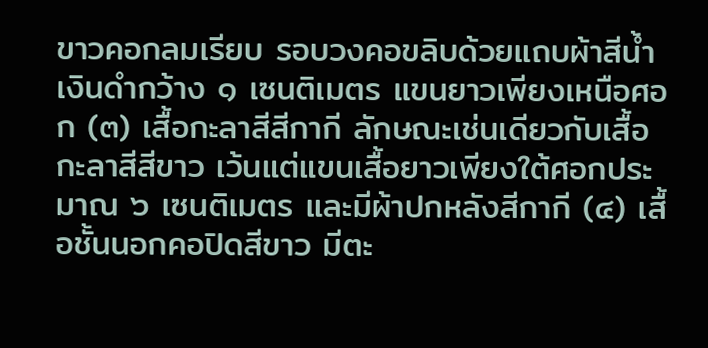ขาวคอกลมเรียบ รอบวงคอขลิบด้วยแถบผ้าสีน้ำเงินดำกว้าง ๑ เซนติเมตร แขนยาวเพียงเหนือศอก (๓) เสื้อกะลาสีสีกากี ลักษณะเช่นเดียวกับเสื้อกะลาสีสีขาว เว้นแต่แขนเสื้อยาวเพียงใต้ศอกประมาณ ๖ เซนติเมตร และมีผ้าปกหลังสีกากี (๔) เสื้อชั้นนอกคอปิดสีขาว มีตะ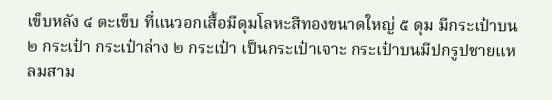เข็บหลัง ๔ ตะเข็บ ที่แนวอกเสื้อมีดุมโลหะสีทองขนาดใหญ่ ๕ ดุม มีกระเป๋าบน ๒ กระเป๋า กระเป๋าล่าง ๒ กระเป๋า เป็นกระเป๋าเจาะ กระเป๋าบนมีปกรูปชายแหลมสาม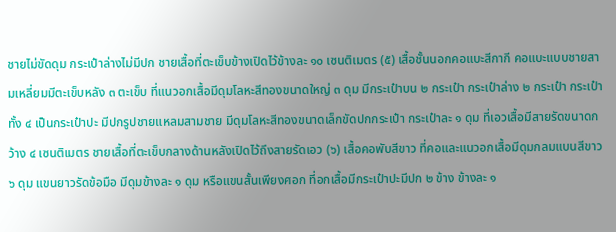ชายไม่ขัดดุม กระเป๋าล่างไม่มีปก ชายเสื้อที่ตะเข็บข้างเปิดไว้ข้างละ ๑๐ เซนติเมตร (๕) เสื้อชั้นนอกคอแบะสีกากี คอแบะแบบชายสามเหลี่ยมมีตะเข็บหลัง ๓ ตะเข็บ ที่แนวอกเสื้อมีดุมโลหะสีทองขนาดใหญ่ ๓ ดุม มีกระเป๋าบน ๒ กระเป๋า กระเป๋าล่าง ๒ กระเป๋า กระเป๋าทั้ง ๔ เป็นกระเป๋าปะ มีปกรูปชายแหลมสามชาย มีดุมโลหะสีทองขนาดเล็กขัดปกกระเป๋า กระเป๋าละ ๑ ดุม ที่เอวเสื้อมีสายรัดขนาดกว้าง ๔ เซนติเมตร ชายเสื้อที่ตะเข็บกลางด้านหลังเปิดไว้ถึงสายรัดเอว (๖) เสื้อคอพับสีขาว ที่คอและแนวอกเสื้อมีดุมกลมแบนสีขาว ๖ ดุม แขนยาวรัดข้อมือ มีดุมข้างละ ๑ ดุม หรือแขนสั้นเพียงศอก ที่อกเสื้อมีกระเป๋าปะมีปก ๒ ข้าง ข้างละ ๑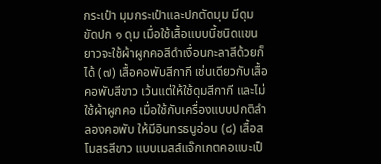กระเป๋า มุมกระเป๋าและปกตัดมุม มีดุมขัดปก ๑ ดุม เมื่อใช้เสื้อแบบนี้ชนิดแขนยาวจะใช้ผ้าผูกคอสีดำเงื่อนกะลาสีด้วยก็ได้ (๗) เสื้อคอพับสีกากี เช่นเดียวกับเสื้อคอพับสีขาว เว้นแต่ให้ใช้ดุมสีกากี และไม่ใช้ผ้าผูกคอ เมื่อใช้กับเครื่องแบบปกติลำลองคอพับ ให้มีอินทรธนูอ่อน (๘) เสื้อสโมสรสีขาว แบบเมสส์แจ๊กเกตคอแบะเป็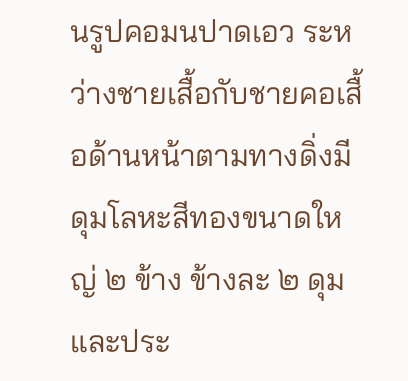นรูปคอมนปาดเอว ระหว่างชายเสื้อกับชายคอเสื้อด้านหน้าตามทางดิ่งมีดุมโลหะสีทองขนาดใหญ่ ๒ ข้าง ข้างละ ๒ ดุม และประ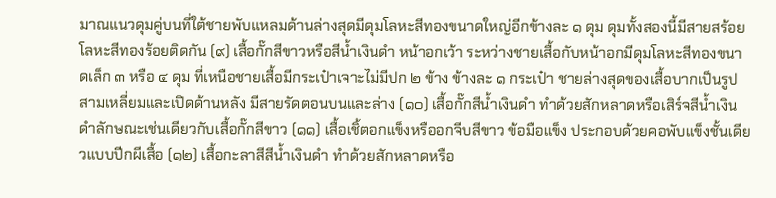มาณแนวดุมคู่บนที่ใต้ชายพับแหลมด้านล่างสุดมีดุมโลหะสีทองขนาดใหญ่อีกข้างละ ๑ ดุม ดุมทั้งสองนี้มีสายสร้อยโลหะสีทองร้อยติดกัน (๙) เสื้อกั๊กสีขาวหรือสีน้ำเงินดำ หน้าอกเว้า ระหว่างชายเสื้อกับหน้าอกมีดุมโลหะสีทองขนาดเล็ก ๓ หรือ ๔ ดุม ที่เหนือชายเสื้อมีกระเป๋าเจาะไม่มีปก ๒ ข้าง ข้างละ ๑ กระเป๋า ชายล่างสุดของเสื้อบากเป็นรูปสามเหลี่ยมและเปิดด้านหลัง มีสายรัดตอนบนและล่าง (๑๐) เสื้อกั๊กสีน้ำเงินดำ ทำด้วยสักหลาดหรือเสิร์จสีน้ำเงินดำลักษณะเช่นเดียวกับเสื้อกั๊กสีขาว (๑๑) เสื้อเชิ้ตอกแข็งหรืออกจีบสีขาว ข้อมือแข็ง ประกอบด้วยคอพับแข็งชั้นเดียวแบบปีกผีเสื้อ (๑๒) เสื้อกะลาสีสีน้ำเงินดำ ทำด้วยสักหลาดหรือ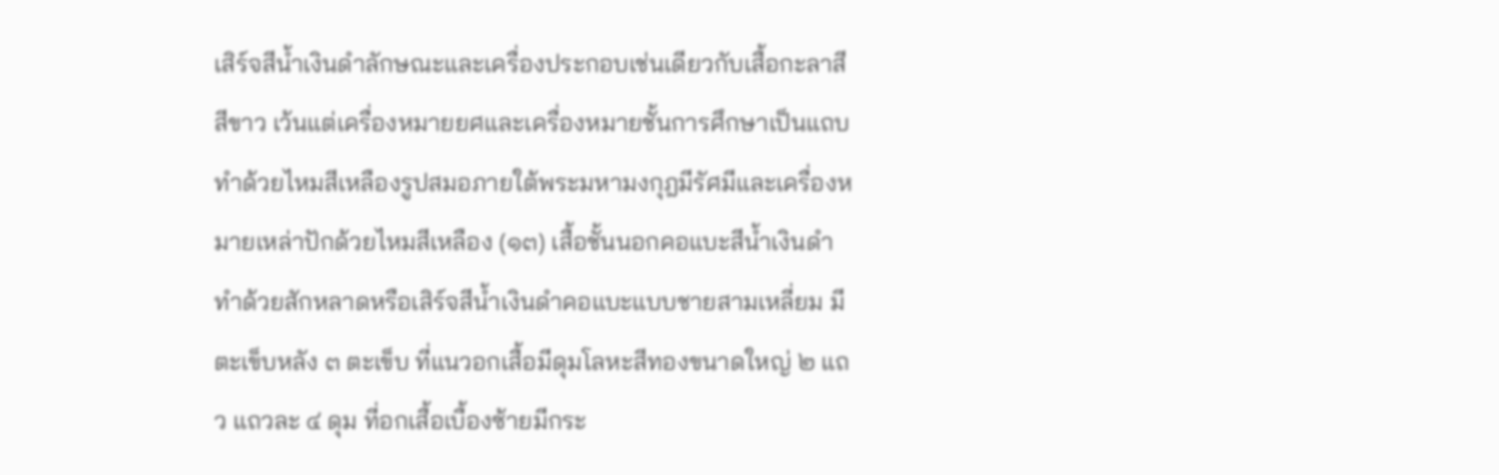เสิร์จสีน้ำเงินดำลักษณะและเครื่องประกอบเช่นเดียวกับเสื้อกะลาสีสีขาว เว้นแต่เครื่องหมายยศและเครื่องหมายชั้นการศึกษาเป็นแถบทำด้วยไหมสีเหลืองรูปสมอภายใต้พระมหามงกุฎมีรัศมีและเครื่องหมายเหล่าปักด้วยไหมสีเหลือง (๑๓) เสื้อชั้นนอกคอแบะสีน้ำเงินดำ ทำด้วยสักหลาดหรือเสิร์จสีน้ำเงินดำคอแบะแบบชายสามเหลี่ยม มีตะเข็บหลัง ๓ ตะเข็บ ที่แนวอกเสื้อมีดุมโลหะสีทองขนาดใหญ่ ๒ แถว แถวละ ๔ ดุม ที่อกเสื้อเบื้องซ้ายมีกระ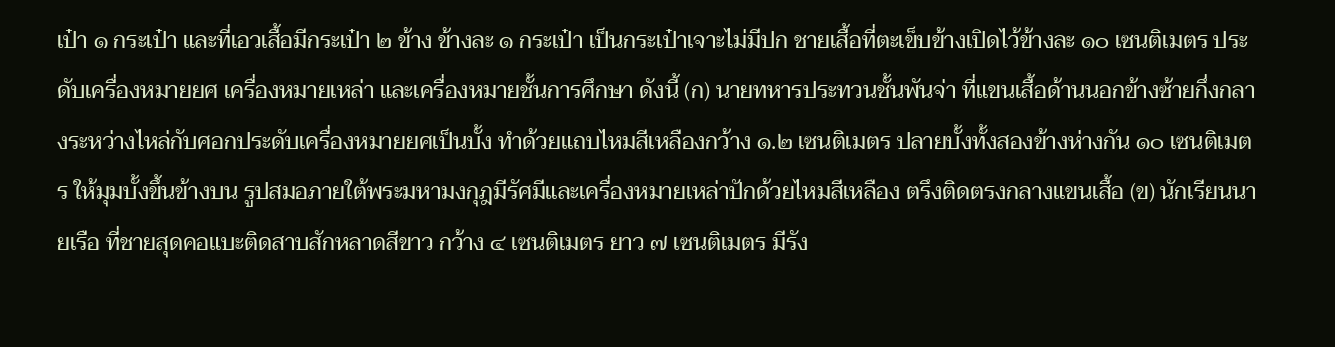เป๋า ๑ กระเป๋า และที่เอวเสื้อมีกระเป๋า ๒ ข้าง ข้างละ ๑ กระเป๋า เป็นกระเป๋าเจาะไม่มีปก ชายเสื้อที่ตะเข็บข้างเปิดไว้ข้างละ ๑๐ เซนติเมตร ประดับเครื่องหมายยศ เครื่องหมายเหล่า และเครื่องหมายชั้นการศึกษา ดังนี้ (ก) นายทหารประทวนชั้นพันจ่า ที่แขนเสื้อด้านนอกข้างซ้ายกึ่งกลางระหว่างไหล่กับศอกประดับเครื่องหมายยศเป็นบั้ง ทำด้วยแถบไหมสีเหลืองกว้าง ๑.๒ เซนติเมตร ปลายบั้งทั้งสองข้างห่างกัน ๑๐ เซนติเมตร ให้มุมบั้งขึ้นข้างบน รูปสมอภายใต้พระมหามงกุฎมีรัศมีและเครื่องหมายเหล่าปักด้วยไหมสีเหลือง ตรึงติดตรงกลางแขนเสื้อ (ข) นักเรียนนายเรือ ที่ชายสุดคอแบะติดสาบสักหลาดสีขาว กว้าง ๔ เซนติเมตร ยาว ๗ เซนติเมตร มีรัง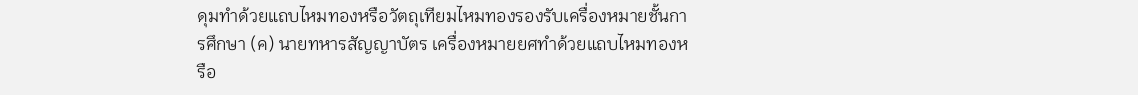ดุมทำด้วยแถบไหมทองหรือวัตถุเทียมไหมทองรองรับเครื่องหมายชั้นการศึกษา (ค) นายทหารสัญญาบัตร เครื่องหมายยศทำด้วยแถบไหมทองหรือ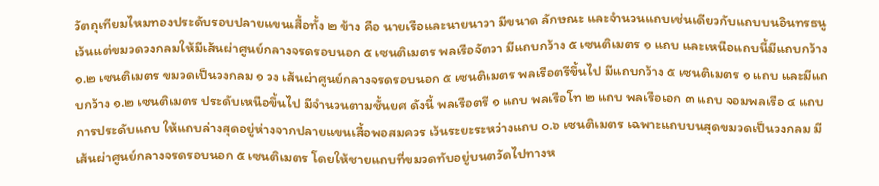วัตถุเทียมไหมทองประดับรอบปลายแขนเสื้อทั้ง ๒ ข้าง คือ นายเรือและนายนาวา มีขนาด ลักษณะ และจำนวนแถบเช่นเดียวกับแถบบนอินทรธนู เว้นแต่ขมวดวงกลมให้มีเส้นผ่าศูนย์กลางจรดรอบนอก ๕ เซนติเมตร พลเรือจัตวา มีแถบกว้าง ๕ เซนติเมตร ๑ แถบ และเหนือแถบนี้มีแถบกว้าง ๑.๒ เซนติเมตร ขมวดเป็นวงกลม ๑ วง เส้นผ่าศูนย์กลางจรดรอบนอก ๕ เซนติเมตร พลเรือตรีขึ้นไป มีแถบกว้าง ๕ เซนติเมตร ๑ แถบ และมีแถบกว้าง ๑.๒ เซนติเมตร ประดับเหนือขึ้นไป มีจำนวนตามชั้นยศ ดังนี้ พลเรือตรี ๑ แถบ พลเรือโท ๒ แถบ พลเรือเอก ๓ แถบ จอมพลเรือ ๔ แถบ การประดับแถบ ให้แถบล่างสุดอยู่ห่างจากปลายแขนเสื้อพอสมควร เว้นระยะระหว่างแถบ ๐.๖ เซนติเมตร เฉพาะแถบบนสุดขมวดเป็นวงกลม มีเส้นผ่าศูนย์กลางจรดรอบนอก ๕ เซนติเมตร โดยให้ชายแถบที่ขมวดทับอยู่บนตวัดไปทางห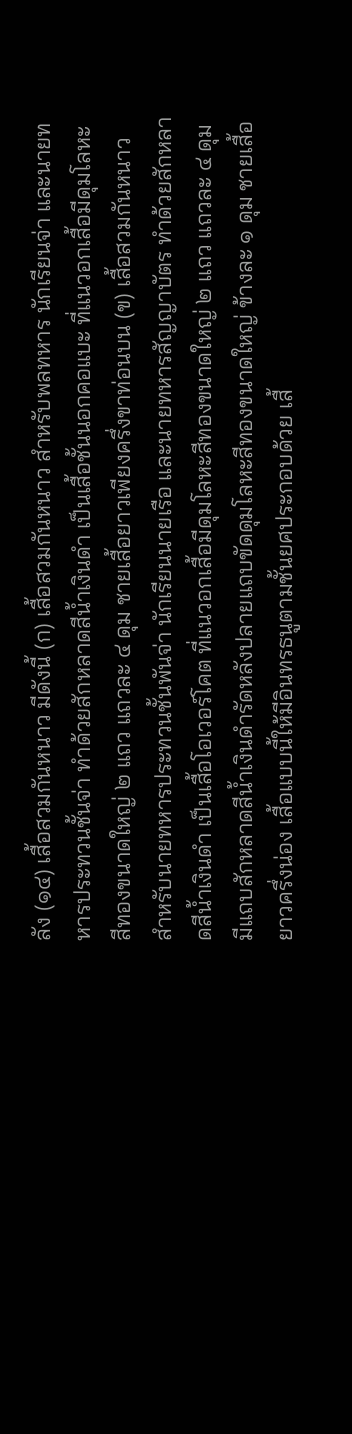ลัง (๑๔) เสื้อสวมกันหนาว มีดังนี้ (ก) เสื้อสวมกันหนาว สำหรับพลทหาร นักเรียนจ่า และนายทหารประทวนชั้นจ่า ทำด้วยสักหลาดสีน้ำเงินดำ เป็นเสื้อชั้นนอกคอแบะ ที่แนวอกเสื้อมีดุมโลหะสีทองขนาดใหญ่ ๒ แถว แถวละ ๔ ดุม ชายเสื้อยาวเพียงครึ่งขาท่อนบน (ข) เสื้อสวมกันหนาว สำหรับนายทหารประทวนชั้นพันจ่า นักเรียนนายเรือ และนายทหารสัญญาบัตร ทำด้วยสักหลาดสีน้ำเงินดำ เป็นเสื้อโอเวอร์โคต ที่แนวอกเสื้อมีดุมโลหะสีทองขนาดใหญ่ ๒ แถว แถวละ ๔ ดุม มีแถบสักหลาดสีน้ำเงินดำรัดหลังปลายแถบขัดดุมโลหะสีทองขนาดใหญ่ ข้างละ ๑ ดุม ชายเสื้อยาวครึ่งน่อง เสื้อแบบนี้ให้มีอินทรธนูตามชั้นยศประกอบด้วย เสื้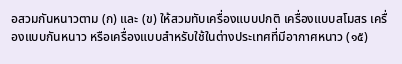อสวมกันหนาวตาม (ก) และ (ข) ให้สวมทับเครื่องแบบปกติ เครื่องแบบสโมสร เครื่องแบบกันหนาว หรือเครื่องแบบสำหรับใช้ในต่างประเทศที่มีอากาศหนาว (๑๕)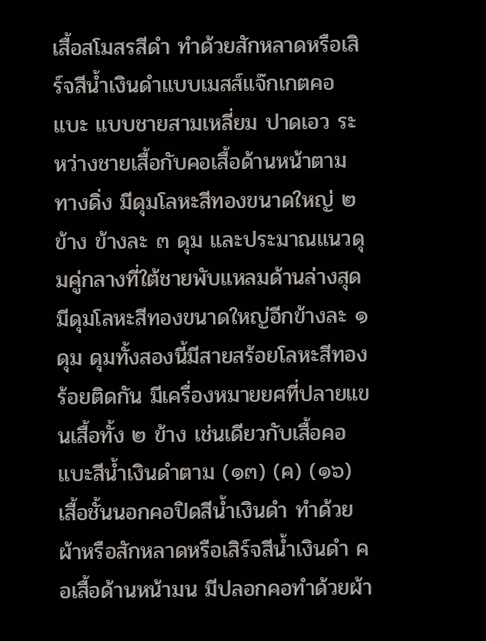เสื้อสโมสรสีดำ ทำด้วยสักหลาดหรือเสิร์จสีน้ำเงินดำแบบเมสส์แจ๊กเกตคอแบะ แบบชายสามเหลี่ยม ปาดเอว ระหว่างชายเสื้อกับคอเสื้อด้านหน้าตามทางดิ่ง มีดุมโลหะสีทองขนาดใหญ่ ๒ ข้าง ข้างละ ๓ ดุม และประมาณแนวดุมคู่กลางที่ใต้ชายพับแหลมด้านล่างสุด มีดุมโลหะสีทองขนาดใหญ่อีกข้างละ ๑ ดุม ดุมทั้งสองนี้มีสายสร้อยโลหะสีทองร้อยติดกัน มีเครื่องหมายยศที่ปลายแขนเสื้อทั้ง ๒ ข้าง เช่นเดียวกับเสื้อคอแบะสีน้ำเงินดำตาม (๑๓) (ค) (๑๖) เสื้อชั้นนอกคอปิดสีน้ำเงินดำ ทำด้วยผ้าหรือสักหลาดหรือเสิร์จสีน้ำเงินดำ คอเสื้อด้านหน้ามน มีปลอกคอทำด้วยผ้า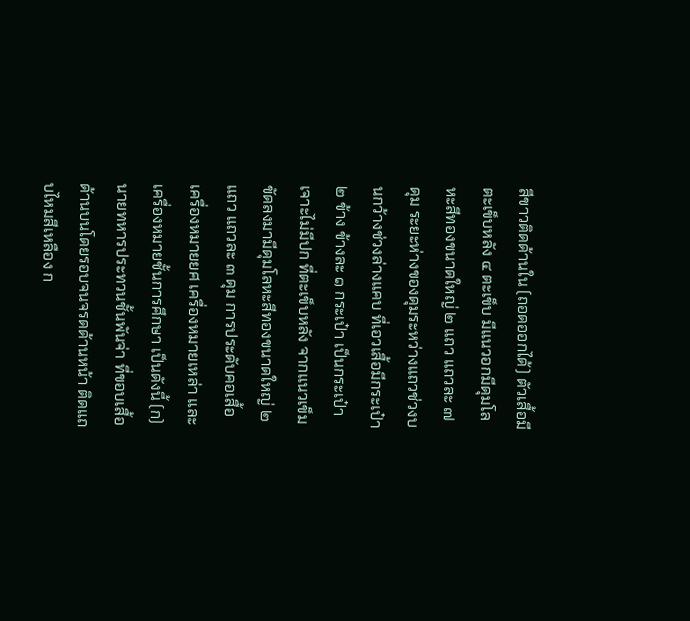สีขาวติดด้านใน (ถอดออกได้) ตัวเสื้อมีตะเข็บหลัง ๔ ตะเข็บ มีแนวอกมีดุมโลหะสีทองขนาดใหญ่ ๒ แถว แถวละ ๗ ดุม ระยะห่างของดุมระหว่างแถวช่วงบนกว้างช่วงล่างแคบ ที่เอวเสื้อมีกระเป๋า ๒ ข้าง ข้างละ ๑ กระเป๋า เป็นกระเป๋าเจาะไม่มีปก ที่ตะเข็บหลัง จากแนวเข็มขัดลงมามีดุมโลหะสีทองขนาดใหญ่ ๒ แถว แถวละ ๓ ดุม การประดับคอเสื้อ เครื่องหมายยศ เครื่องหมายเหล่า และเครื่องหมายชั้นการศึกษา เป็นดังนี้ (ก) นายทหารประทวนชั้นพันจ่า ที่ขอบเสื้อด้านบนโดยรอบจนจรดด้านหน้า ติดแถบไหมสีเหลือง ก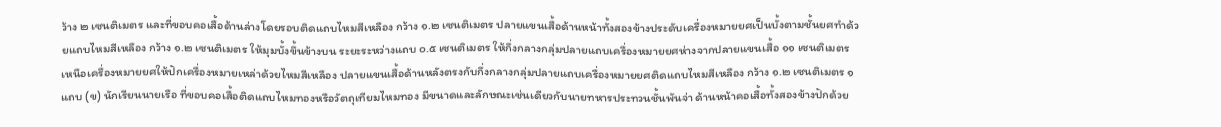ว้าง ๒ เซนติเมตร และที่ขอบคอเสื้อด้านล่างโดยรอบติดแถบไหมสีเหลือง กว้าง ๑.๒ เซนติเมตร ปลายแขนเสื้อด้านหน้าทั้งสองข้างประดับเครื่องหมายยศเป็นบั้งตามชั้นยศทำด้วยแถบไหมสีเหลือง กว้าง ๑.๒ เซนติเมตร ให้มุมบั้งขึ้นข้างบน ระยะระหว่างแถบ ๐.๕ เซนติเมตร ให้กึ่งกลางกลุ่มปลายแถบเครื่องหมายยศห่างจากปลายแขนเสื้อ ๑๑ เซนติเมตร เหนือเครื่องหมายยศให้ปักเครื่องหมายเหล่าด้วยไหมสีเหลือง ปลายแขนเสื้อด้านหลังตรงกับกึ่งกลางกลุ่มปลายแถบเครื่องหมายยศติดแถบไหมสีเหลือง กว้าง ๑.๒ เซนติเมตร ๑ แถบ (ข) นักเรียนนายเรือ ที่ขอบคอเสื้อติดแถบไหมทองหรือวัตถุเทียมไหมทอง มีขนาดและลักษณะเช่นเดียวกับนายทหารประทวนชั้นพันจ่า ด้านหน้าคอเสื้อทั้งสองข้างปักด้วย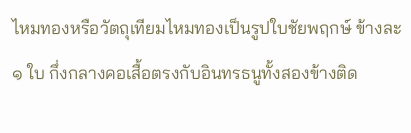ไหมทองหรือวัตถุเทียมไหมทองเป็นรูปใบชัยพฤกษ์ ข้างละ ๑ ใบ กึ่งกลางคอเสื้อตรงกับอินทรธนูทั้งสองข้างติด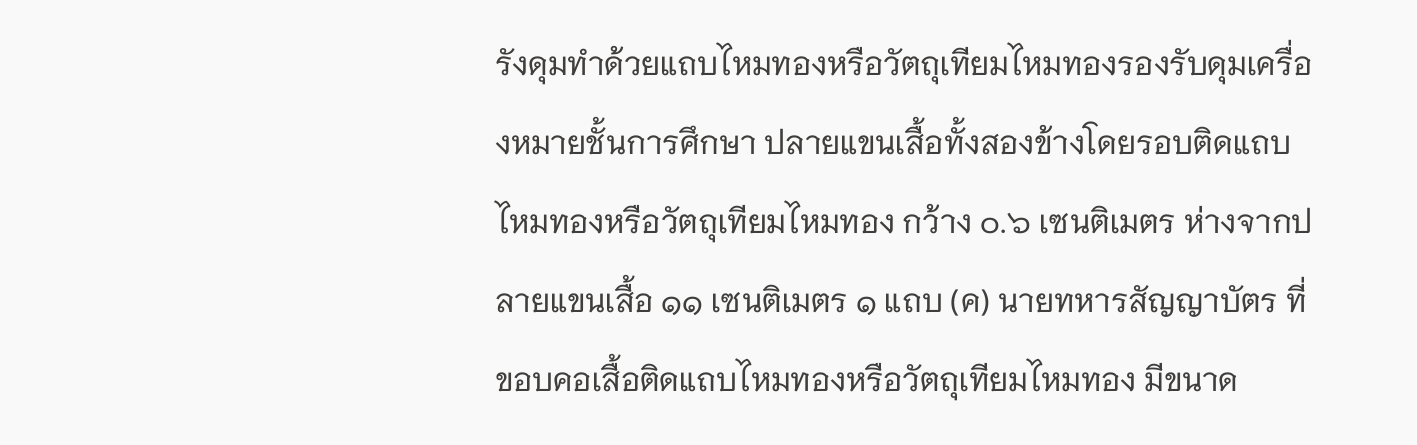รังดุมทำด้วยแถบไหมทองหรือวัตถุเทียมไหมทองรองรับดุมเครื่องหมายชั้นการศึกษา ปลายแขนเสื้อทั้งสองข้างโดยรอบติดแถบไหมทองหรือวัตถุเทียมไหมทอง กว้าง ๐.๖ เซนติเมตร ห่างจากปลายแขนเสื้อ ๑๑ เซนติเมตร ๑ แถบ (ค) นายทหารสัญญาบัตร ที่ขอบคอเสื้อติดแถบไหมทองหรือวัตถุเทียมไหมทอง มีขนาด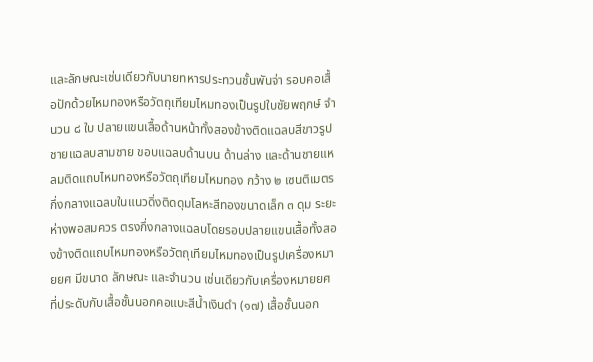และลักษณะเช่นเดียวกับนายทหารประทวนชั้นพันจ่า รอบคอเสื้อปักด้วยไหมทองหรือวัตถุเทียมไหมทองเป็นรูปใบชัยพฤกษ์ จำนวน ๘ ใบ ปลายแขนเสื้อด้านหน้าทั้งสองข้างติดแฉลบสีขาวรูปชายแฉลบสามชาย ขอบแฉลบด้านบน ด้านล่าง และด้านชายแหลมติดแถบไหมทองหรือวัตถุเทียมไหมทอง กว้าง ๒ เซนติเมตร กึ่งกลางแฉลบในแนวดิ่งติดดุมโลหะสีทองขนาดเล็ก ๓ ดุม ระยะห่างพอสมควร ตรงกึ่งกลางแฉลบโดยรอบปลายแขนเสื้อทั้งสองข้างติดแถบไหมทองหรือวัตถุเทียมไหมทองเป็นรูปเครื่องหมายยศ มีขนาด ลักษณะ และจำนวน เช่นเดียวกับเครื่องหมายยศที่ประดับกับเสื้อชั้นนอกคอแบะสีน้ำเงินดำ (๑๗) เสื้อชั้นนอก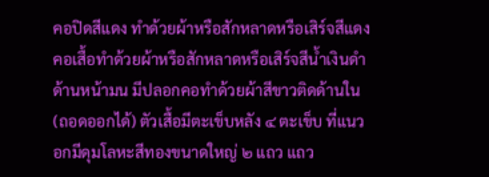คอปิดสีแดง ทำด้วยผ้าหรือสักหลาดหรือเสิร์จสีแดง คอเสื้อทำด้วยผ้าหรือสักหลาดหรือเสิร์จสีน้ำเงินดำ ด้านหน้ามน มีปลอกคอทำด้วยผ้าสีขาวติดด้านใน (ถอดออกได้) ตัวเสื้อมีตะเข็บหลัง ๔ ตะเข็บ ที่แนวอกมีดุมโลหะสีทองขนาดใหญ่ ๒ แถว แถว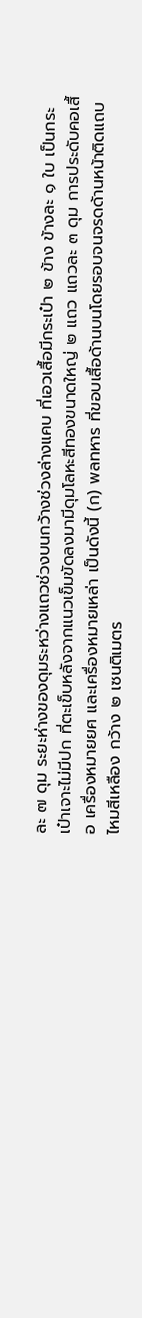ละ ๗ ดุม ระยะห่างของดุมระหว่างแถวช่วงบนกว้างช่วงล่างแคบ ที่เอวเสื้อมีกระเป๋า ๒ ข้าง ข้างละ ๑ ใบ เป็นกระเป๋าเจาะไม่มีปก ที่ตะเข็บหลังจากแนวเข็มขัดลงมามีดุมโลหะสีทองขนาดใหญ่ ๒ แถว แถวละ ๓ ดุม การประดับคอเสื้อ เครื่องหมายยศ และเครื่องหมายเหล่า เป็นดังนี้ (ก) พลทหาร ที่ขอบเสื้อด้านบนโดยรอบจนจรดด้านหน้าติดแถบไหมสีเหลือง กว้าง ๒ เซนติเมตร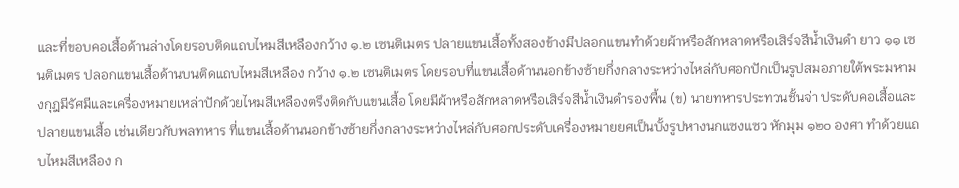และที่ขอบคอเสื้อด้านล่างโดยรอบติดแถบไหมสีเหลืองกว้าง ๑.๒ เซนติเมตร ปลายแขนเสื้อทั้งสองข้างมีปลอกแขนทำด้วยผ้าหรือสักหลาดหรือเสิร์จสีน้ำเงินดำ ยาว ๑๑ เซนติเมตร ปลอกแขนเสื้อด้านบนติดแถบไหมสีเหลือง กว้าง ๑.๒ เซนติเมตร โดยรอบที่แขนเสื้อด้านนอกข้างซ้ายกึ่งกลางระหว่างไหล่กับศอกปักเป็นรูปสมอภายใต้พระมหามงกุฎมีรัศมีและเครื่องหมายเหล่าปักด้วยไหมสีเหลืองตรึงติดกับแขนเสื้อ โดยมีผ้าหรือสักหลาดหรือเสิร์จสีน้ำเงินดำรองพื้น (ข) นายทหารประทวนชั้นจ่า ประดับคอเสื้อและปลายแขนเสื้อ เช่นเดียวกับพลทหาร ที่แขนเสื้อด้านนอกข้างซ้ายกึ่งกลางระหว่างไหล่กับศอกประดับเครื่องหมายยศเป็นบั้งรูปหางนกแซงแซว หักมุม ๑๒๐ องศา ทำด้วยแถบไหมสีเหลือง ก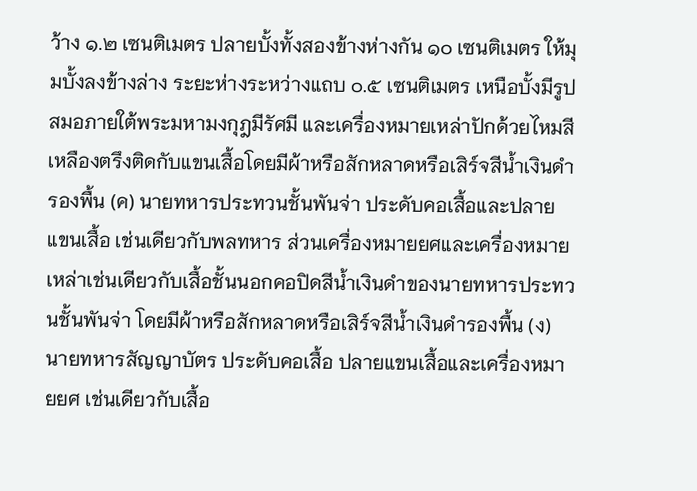ว้าง ๑.๒ เซนติเมตร ปลายบั้งทั้งสองข้างห่างกัน ๑๐ เซนติเมตร ให้มุมบั้งลงข้างล่าง ระยะห่างระหว่างแถบ ๐.๕ เซนติเมตร เหนือบั้งมีรูปสมอภายใต้พระมหามงกุฎมีรัศมี และเครื่องหมายเหล่าปักด้วยไหมสีเหลืองตรึงติดกับแขนเสื้อโดยมีผ้าหรือสักหลาดหรือเสิร์จสีน้ำเงินดำรองพื้น (ค) นายทหารประทวนชั้นพันจ่า ประดับคอเสื้อและปลายแขนเสื้อ เช่นเดียวกับพลทหาร ส่วนเครื่องหมายยศและเครื่องหมายเหล่าเช่นเดียวกับเสื้อชั้นนอกคอปิดสีน้ำเงินดำของนายทหารประทวนชั้นพันจ่า โดยมีผ้าหรือสักหลาดหรือเสิร์จสีน้ำเงินดำรองพื้น (ง) นายทหารสัญญาบัตร ประดับคอเสื้อ ปลายแขนเสื้อและเครื่องหมายยศ เช่นเดียวกับเสื้อ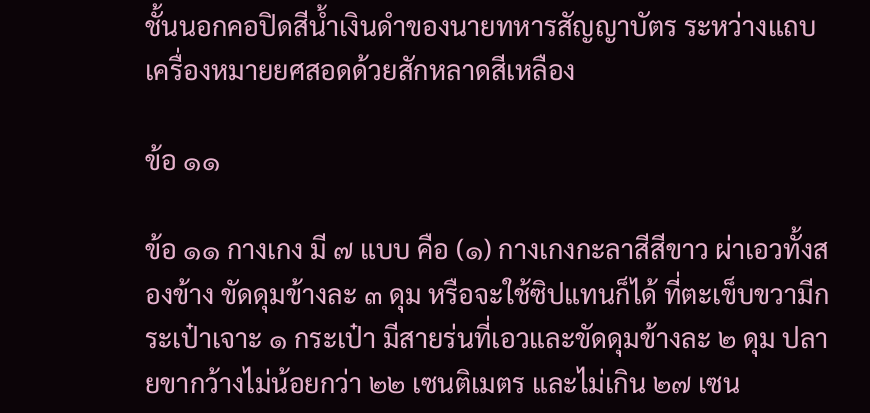ชั้นนอกคอปิดสีน้ำเงินดำของนายทหารสัญญาบัตร ระหว่างแถบเครื่องหมายยศสอดด้วยสักหลาดสีเหลือง

ข้อ ๑๑

ข้อ ๑๑ กางเกง มี ๗ แบบ คือ (๑) กางเกงกะลาสีสีขาว ผ่าเอวทั้งสองข้าง ขัดดุมข้างละ ๓ ดุม หรือจะใช้ซิปแทนก็ได้ ที่ตะเข็บขวามีกระเป๋าเจาะ ๑ กระเป๋า มีสายร่นที่เอวและขัดดุมข้างละ ๒ ดุม ปลายขากว้างไม่น้อยกว่า ๒๒ เซนติเมตร และไม่เกิน ๒๗ เซน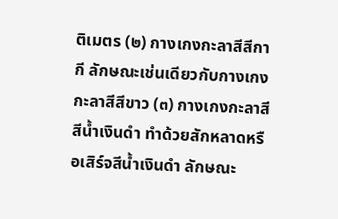ติเมตร (๒) กางเกงกะลาสีสีกากี ลักษณะเช่นเดียวกับกางเกงกะลาสีสีขาว (๓) กางเกงกะลาสีสีน้ำเงินดำ ทำด้วยสักหลาดหรือเสิร์จสีน้ำเงินดำ ลักษณะ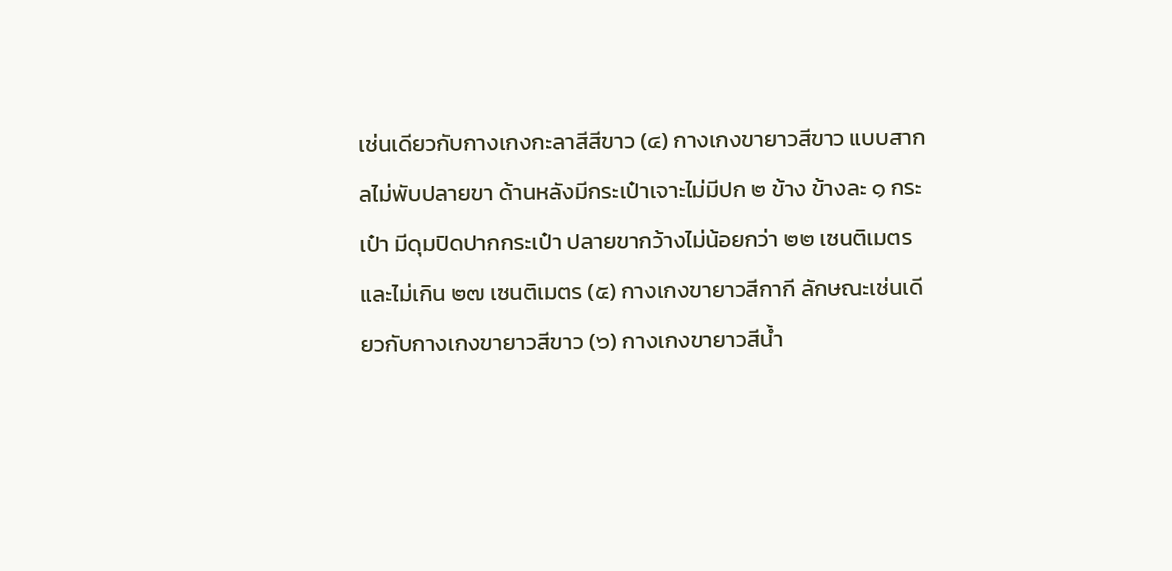เช่นเดียวกับกางเกงกะลาสีสีขาว (๔) กางเกงขายาวสีขาว แบบสากลไม่พับปลายขา ด้านหลังมีกระเป๋าเจาะไม่มีปก ๒ ข้าง ข้างละ ๑ กระเป๋า มีดุมปิดปากกระเป๋า ปลายขากว้างไม่น้อยกว่า ๒๒ เซนติเมตร และไม่เกิน ๒๗ เซนติเมตร (๕) กางเกงขายาวสีกากี ลักษณะเช่นเดียวกับกางเกงขายาวสีขาว (๖) กางเกงขายาวสีน้ำ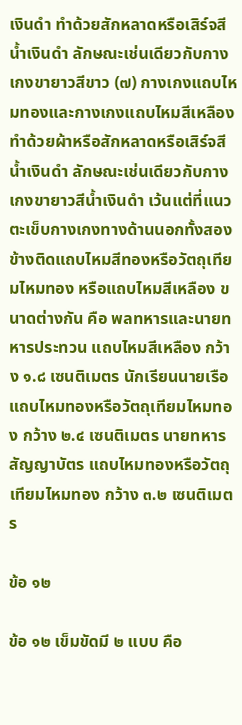เงินดำ ทำด้วยสักหลาดหรือเสิร์จสีน้ำเงินดำ ลักษณะเช่นเดียวกับกางเกงขายาวสีขาว (๗) กางเกงแถบไหมทองและกางเกงแถบไหมสีเหลือง ทำด้วยผ้าหรือสักหลาดหรือเสิร์จสีน้ำเงินดำ ลักษณะเช่นเดียวกับกางเกงขายาวสีน้ำเงินดำ เว้นแต่ที่แนวตะเข็บกางเกงทางด้านนอกทั้งสองข้างติดแถบไหมสีทองหรือวัตถุเทียมไหมทอง หรือแถบไหมสีเหลือง ขนาดต่างกัน คือ พลทหารและนายทหารประทวน แถบไหมสีเหลือง กว้าง ๑.๘ เซนติเมตร นักเรียนนายเรือ แถบไหมทองหรือวัตถุเทียมไหมทอง กว้าง ๒.๔ เซนติเมตร นายทหารสัญญาบัตร แถบไหมทองหรือวัตถุเทียมไหมทอง กว้าง ๓.๒ เซนติเมตร

ข้อ ๑๒

ข้อ ๑๒ เข็มขัดมี ๒ แบบ คือ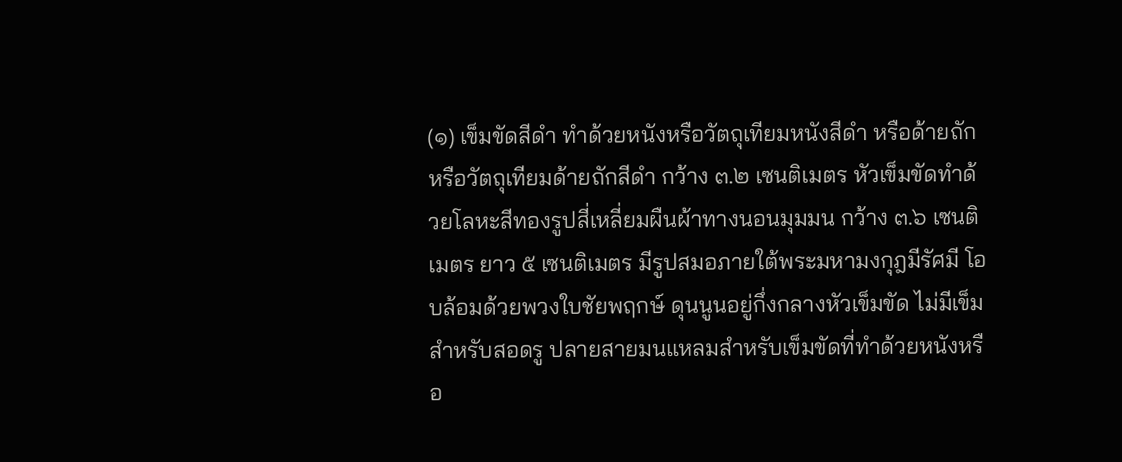(๑) เข็มขัดสีดำ ทำด้วยหนังหรือวัตถุเทียมหนังสีดำ หรือด้ายถักหรือวัตถุเทียมด้ายถักสีดำ กว้าง ๓.๒ เซนติเมตร หัวเข็มขัดทำด้วยโลหะสีทองรูปสี่เหลี่ยมผืนผ้าทางนอนมุมมน กว้าง ๓.๖ เซนติเมตร ยาว ๕ เซนติเมตร มีรูปสมอภายใต้พระมหามงกุฎมีรัศมี โอบล้อมด้วยพวงใบชัยพฤกษ์ ดุนนูนอยู่กึ่งกลางหัวเข็มขัด ไม่มีเข็มสำหรับสอดรู ปลายสายมนแหลมสำหรับเข็มขัดที่ทำด้วยหนังหรือ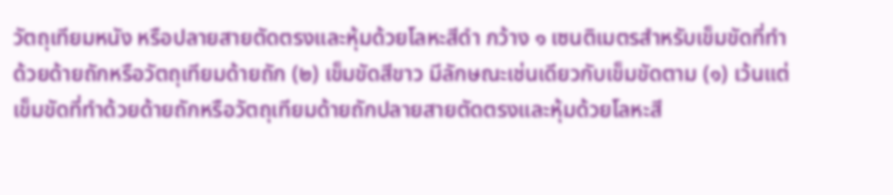วัตถุเทียมหนัง หรือปลายสายตัดตรงและหุ้มด้วยโลหะสีดำ กว้าง ๑ เซนติเมตรสำหรับเข็มขัดที่ทำด้วยด้ายถักหรือวัตถุเทียมด้ายถัก (๒) เข็มขัดสีขาว มีลักษณะเช่นเดียวกับเข็มขัดตาม (๑) เว้นแต่เข็มขัดที่ทำด้วยด้ายถักหรือวัตถุเทียมด้ายถักปลายสายตัดตรงและหุ้มด้วยโลหะสี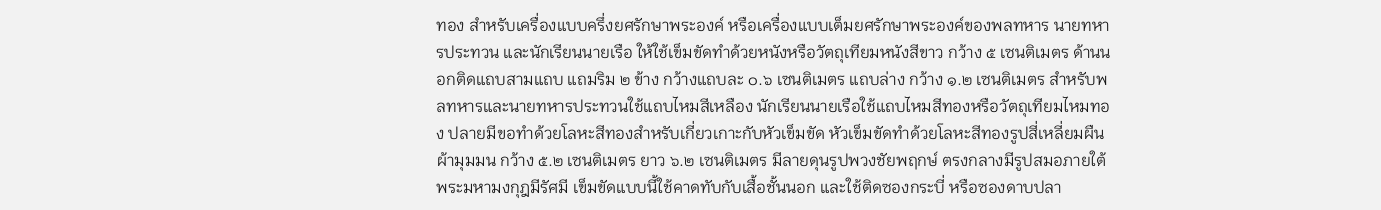ทอง สำหรับเครื่องแบบครึ่งยศรักษาพระองค์ หรือเครื่องแบบเต็มยศรักษาพระองค์ของพลทหาร นายทหารประทวน และนักเรียนนายเรือ ให้ใช้เข็มขัดทำด้วยหนังหรือวัตถุเทียมหนังสีขาว กว้าง ๕ เซนติเมตร ด้านนอกติดแถบสามแถบ แถมริม ๒ ข้าง กว้างแถบละ ๐.๖ เซนติเมตร แถบล่าง กว้าง ๑.๒ เซนติเมตร สำหรับพลทหารและนายทหารประทวนใช้แถบไหมสีเหลือง นักเรียนนายเรือใช้แถบไหมสีทองหรือวัตถุเทียมไหมทอง ปลายมีขอทำด้วยโลหะสีทองสำหรับเกี่ยวเกาะกับหัวเข็มขัด หัวเข็มขัดทำด้วยโลหะสีทองรูปสี่เหลี่ยมผืนผ้ามุมมน กว้าง ๕.๒ เซนติเมตร ยาว ๖.๒ เซนติเมตร มีลายดุนรูปพวงชัยพฤกษ์ ตรงกลางมีรูปสมอภายใต้พระมหามงกุฎมีรัศมี เข็มขัดแบบนี้ใช้คาดทับกับเสื้อชั้นนอก และใช้ติดซองกระบี่ หรือซองดาบปลา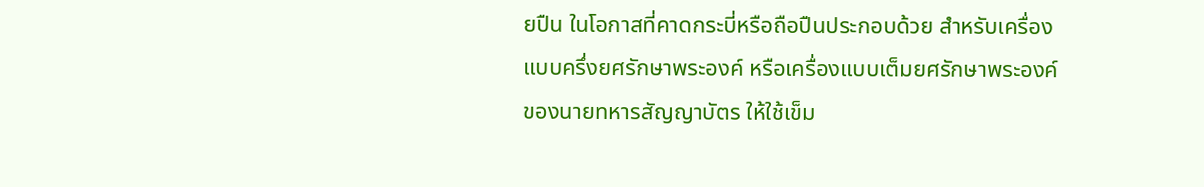ยปืน ในโอกาสที่คาดกระบี่หรือถือปืนประกอบด้วย สำหรับเครื่องแบบครึ่งยศรักษาพระองค์ หรือเครื่องแบบเต็มยศรักษาพระองค์ของนายทหารสัญญาบัตร ให้ใช้เข็ม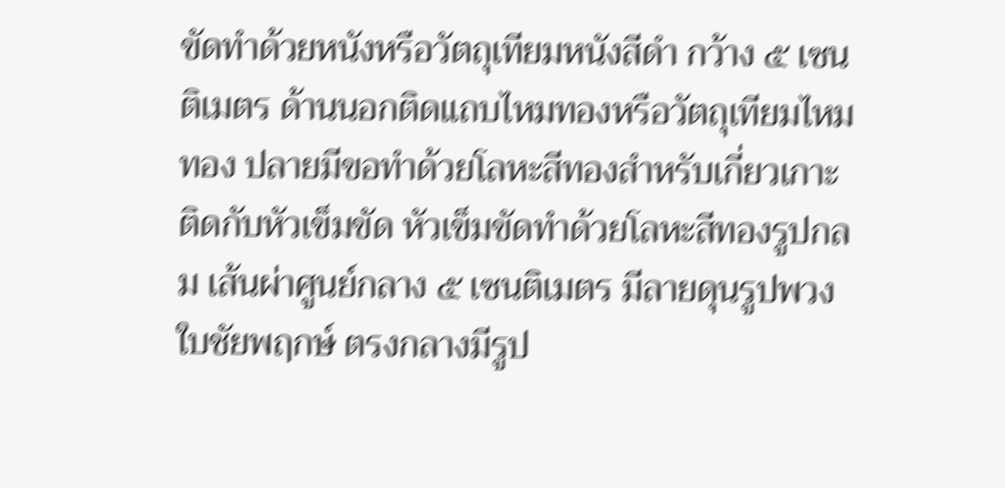ขัดทำด้วยหนังหรือวัตถุเทียมหนังสีดำ กว้าง ๕ เซนติเมตร ด้านนอกติดแถบไหมทองหรือวัตถุเทียมไหมทอง ปลายมีขอทำด้วยโลหะสีทองสำหรับเกี่ยวเกาะติดกับหัวเข็มขัด หัวเข็มขัดทำด้วยโลหะสีทองรูปกลม เส้นผ่าศูนย์กลาง ๕ เซนติเมตร มีลายดุนรูปพวงใบชัยพฤกษ์ ตรงกลางมีรูป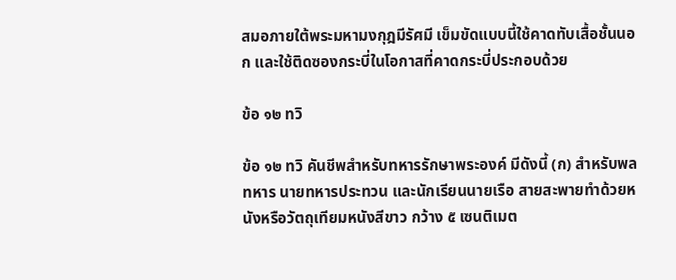สมอภายใต้พระมหามงกุฎมีรัศมี เข็มขัดแบบนี้ใช้คาดทับเสื้อชั้นนอก และใช้ติดซองกระบี่ในโอกาสที่คาดกระบี่ประกอบด้วย

ข้อ ๑๒ ทวิ

ข้อ ๑๒ ทวิ คันชีพสำหรับทหารรักษาพระองค์ มีดังนี้ (ก) สำหรับพลทหาร นายทหารประทวน และนักเรียนนายเรือ สายสะพายทำด้วยหนังหรือวัตถุเทียมหนังสีขาว กว้าง ๕ เซนติเมต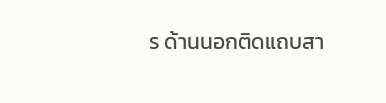ร ด้านนอกติดแถบสา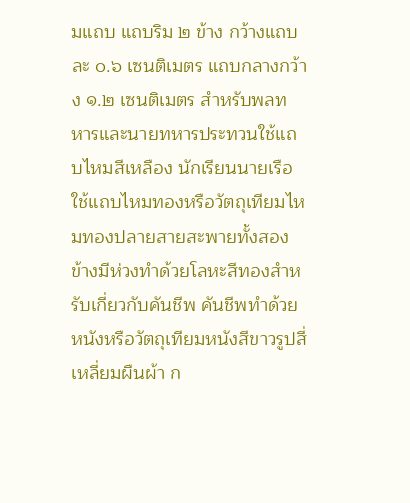มแถบ แถบริม ๒ ข้าง กว้างแถบละ ๐.๖ เซนติเมตร แถบกลางกว้าง ๑.๒ เซนติเมตร สำหรับพลทหารและนายทหารประทวนใช้แถบไหมสีเหลือง นักเรียนนายเรือใช้แถบไหมทองหรือวัตถุเทียมไหมทองปลายสายสะพายทั้งสองข้างมีห่วงทำด้วยโลหะสีทองสำหรับเกี่ยวกับคันชีพ คันชีพทำด้วยหนังหรือวัตถุเทียมหนังสีขาวรูปสี่เหลี่ยมผืนผ้า ก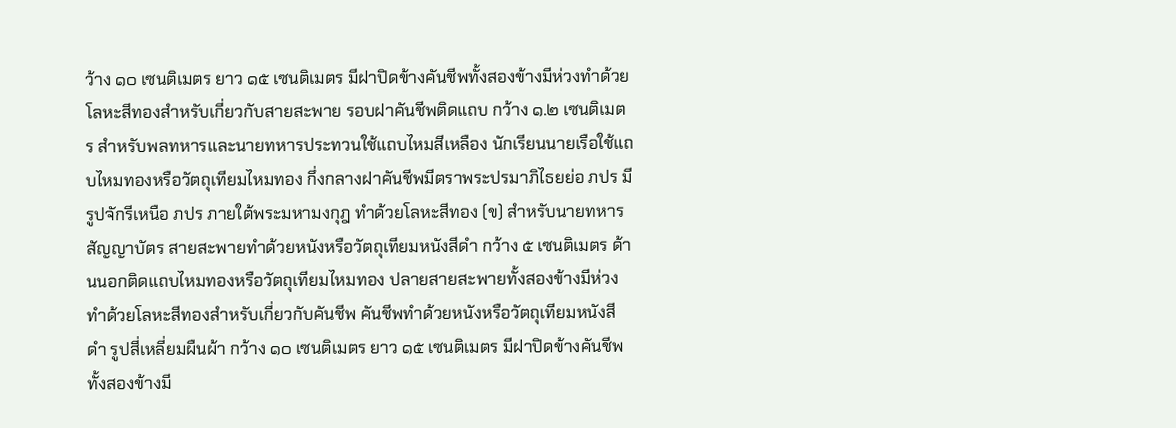ว้าง ๑๐ เซนติเมตร ยาว ๑๕ เซนติเมตร มีฝาปิดข้างคันชีพทั้งสองข้างมีห่วงทำด้วยโลหะสีทองสำหรับเกี่ยวกับสายสะพาย รอบฝาคันชีพติดแถบ กว้าง ๑.๒ เซนติเมตร สำหรับพลทหารและนายทหารประทวนใช้แถบไหมสีเหลือง นักเรียนนายเรือใช้แถบไหมทองหรือวัตถุเทียมไหมทอง กึ่งกลางฝาคันชีพมีตราพระปรมาภิไธยย่อ ภปร มีรูปจักรีเหนือ ภปร ภายใต้พระมหามงกุฎ ทำด้วยโลหะสีทอง (ข) สำหรับนายทหารสัญญาบัตร สายสะพายทำด้วยหนังหรือวัตถุเทียมหนังสีดำ กว้าง ๕ เซนติเมตร ด้านนอกติดแถบไหมทองหรือวัตถุเทียมไหมทอง ปลายสายสะพายทั้งสองข้างมีห่วงทำด้วยโลหะสีทองสำหรับเกี่ยวกับคันชีพ คันชีพทำด้วยหนังหรือวัตถุเทียมหนังสีดำ รูปสี่เหลี่ยมผืนผ้า กว้าง ๑๐ เซนติเมตร ยาว ๑๕ เซนติเมตร มีฝาปิดข้างคันชีพทั้งสองข้างมี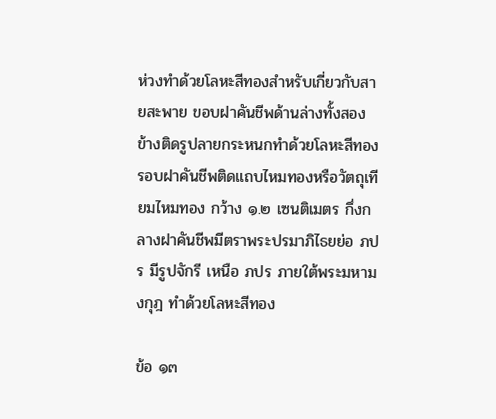ห่วงทำด้วยโลหะสีทองสำหรับเกี่ยวกับสายสะพาย ขอบฝาคันชีพด้านล่างทั้งสองข้างติดรูปลายกระหนกทำด้วยโลหะสีทอง รอบฝาคันชีพติดแถบไหมทองหรือวัตถุเทียมไหมทอง กว้าง ๑.๒ เซนติเมตร กึ่งกลางฝาคันชีพมีตราพระปรมาภิไธยย่อ ภปร มีรูปจักรี เหนือ ภปร ภายใต้พระมหามงกุฎ ทำด้วยโลหะสีทอง

ข้อ ๑๓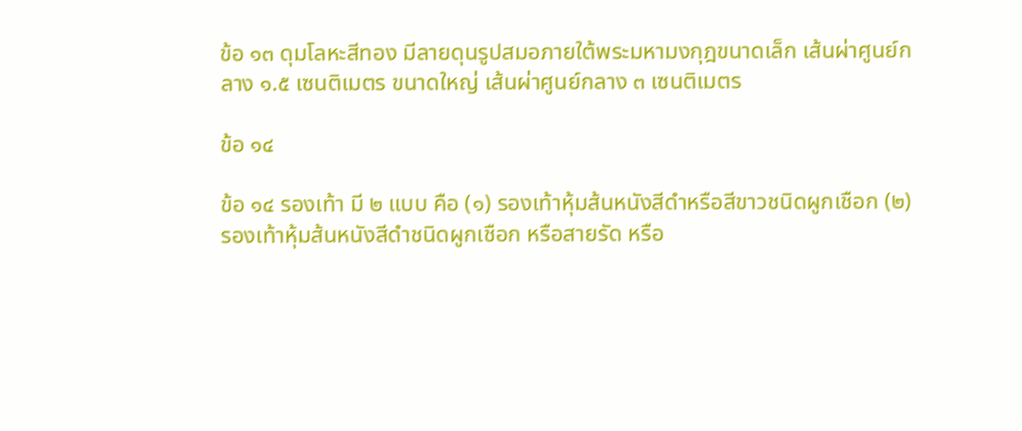ข้อ ๑๓ ดุมโลหะสีทอง มีลายดุนรูปสมอภายใต้พระมหามงกุฎขนาดเล็ก เส้นผ่าศูนย์กลาง ๑.๕ เซนติเมตร ขนาดใหญ่ เส้นผ่าศูนย์กลาง ๓ เซนติเมตร

ข้อ ๑๔

ข้อ ๑๔ รองเท้า มี ๒ แบบ คือ (๑) รองเท้าหุ้มส้นหนังสีดำหรือสีขาวชนิดผูกเชือก (๒) รองเท้าหุ้มส้นหนังสีดำชนิดผูกเชือก หรือสายรัด หรือ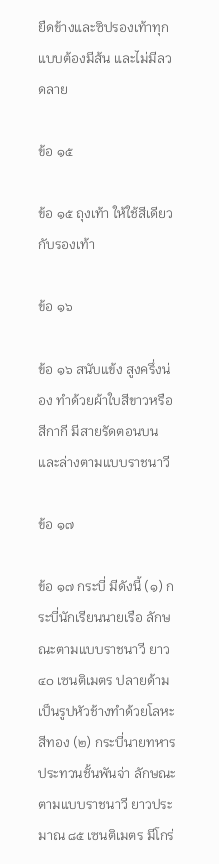ยืดข้างและซิปรองเท้าทุกแบบต้องมีส้น และไม่มีลวดลาย

ข้อ ๑๕

ข้อ ๑๕ ถุงเท้า ให้ใช้สีเดียวกับรองเท้า

ข้อ ๑๖

ข้อ ๑๖ สนับแข้ง สูงครึ่งน่อง ทำด้วยผ้าใบสีขาวหรือสีกากี มีสายรัดตอนบนและล่างตามแบบราชนาวี

ข้อ ๑๗

ข้อ ๑๗ กระบี่ มีดังนี้ (๑) กระบี่นักเรียนนายเรือ ลักษณะตามแบบราชนาวี ยาว ๔๐ เซนติเมตร ปลายด้ามเป็นรูปหัวช้างทำด้วยโลหะสีทอง (๒) กระบี่นายทหารประทวนชั้นพันจ่า ลักษณะตามแบบราชนาวี ยาวประมาณ ๘๕ เซนติเมตร มีโกร่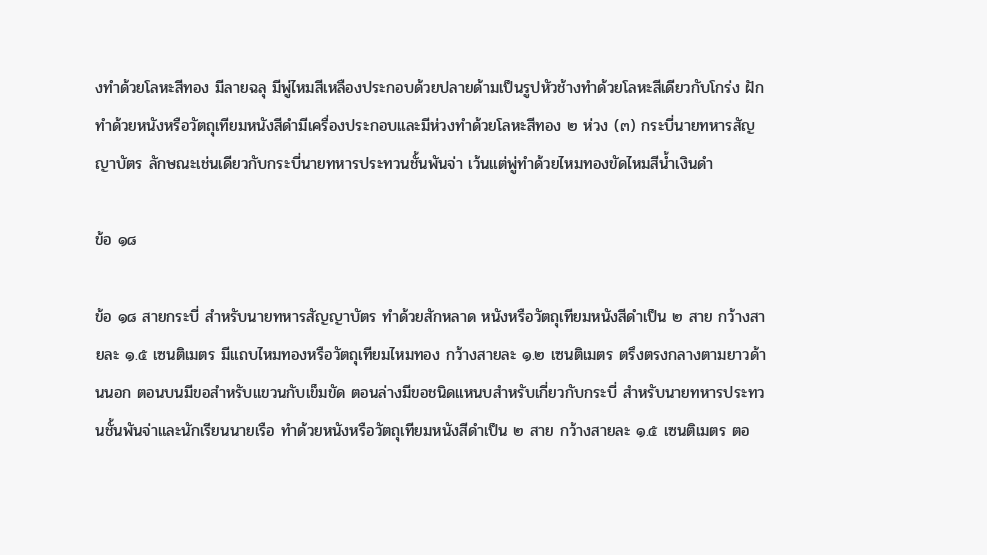งทำด้วยโลหะสีทอง มีลายฉลุ มีพู่ไหมสีเหลืองประกอบด้วยปลายด้ามเป็นรูปหัวช้างทำด้วยโลหะสีเดียวกับโกร่ง ฝักทำด้วยหนังหรือวัตถุเทียมหนังสีดำมีเครื่องประกอบและมีห่วงทำด้วยโลหะสีทอง ๒ ห่วง (๓) กระบี่นายทหารสัญญาบัตร ลักษณะเช่นเดียวกับกระบี่นายทหารประทวนชั้นพันจ่า เว้นแต่พู่ทำด้วยไหมทองขัดไหมสีน้ำเงินดำ

ข้อ ๑๘

ข้อ ๑๘ สายกระบี่ สำหรับนายทหารสัญญาบัตร ทำด้วยสักหลาด หนังหรือวัตถุเทียมหนังสีดำเป็น ๒ สาย กว้างสายละ ๑.๕ เซนติเมตร มีแถบไหมทองหรือวัตถุเทียมไหมทอง กว้างสายละ ๑.๒ เซนติเมตร ตรึงตรงกลางตามยาวด้านนอก ตอนบนมีขอสำหรับแขวนกับเข็มขัด ตอนล่างมีขอชนิดแหนบสำหรับเกี่ยวกับกระบี่ สำหรับนายทหารประทวนชั้นพันจ่าและนักเรียนนายเรือ ทำด้วยหนังหรือวัตถุเทียมหนังสีดำเป็น ๒ สาย กว้างสายละ ๑.๕ เซนติเมตร ตอ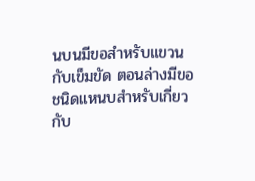นบนมีขอสำหรับแขวนกับเข็มขัด ตอนล่างมีขอชนิดแหนบสำหรับเกี่ยวกับ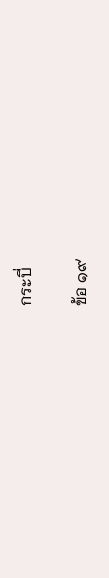กระบี่

ข้อ ๑๙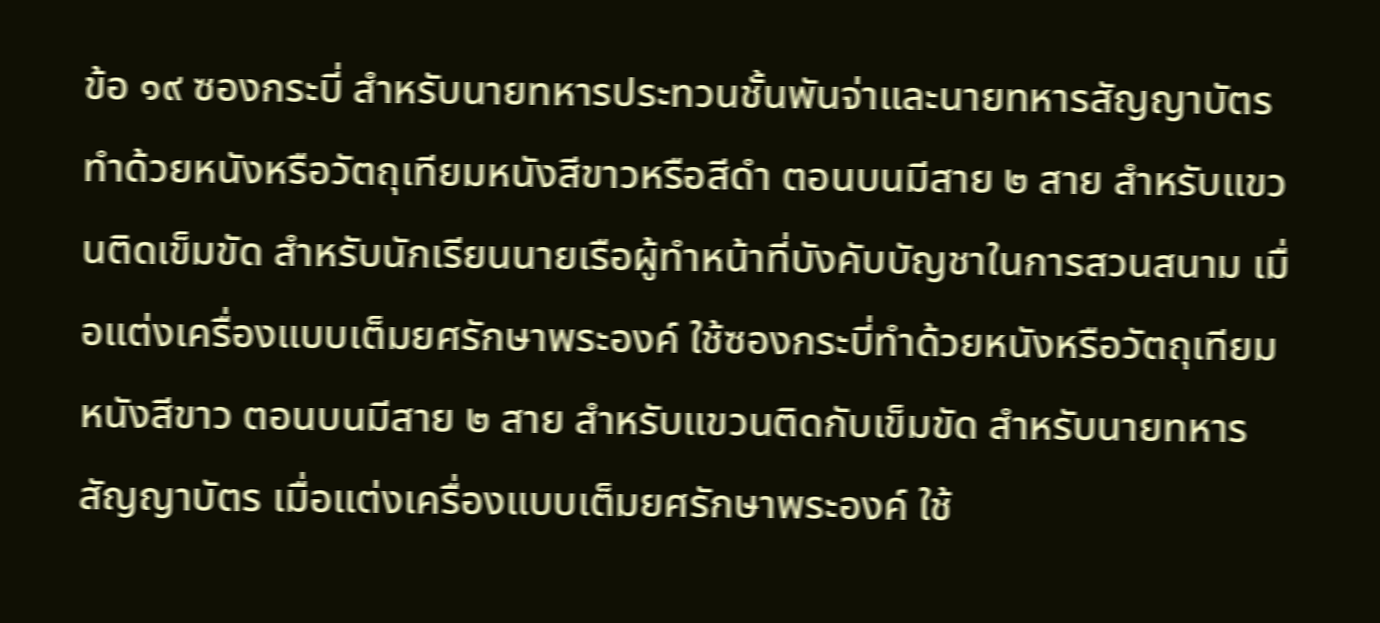ข้อ ๑๙ ซองกระบี่ สำหรับนายทหารประทวนชั้นพันจ่าและนายทหารสัญญาบัตร ทำด้วยหนังหรือวัตถุเทียมหนังสีขาวหรือสีดำ ตอนบนมีสาย ๒ สาย สำหรับแขวนติดเข็มขัด สำหรับนักเรียนนายเรือผู้ทำหน้าที่บังคับบัญชาในการสวนสนาม เมื่อแต่งเครื่องแบบเต็มยศรักษาพระองค์ ใช้ซองกระบี่ทำด้วยหนังหรือวัตถุเทียมหนังสีขาว ตอนบนมีสาย ๒ สาย สำหรับแขวนติดกับเข็มขัด สำหรับนายทหารสัญญาบัตร เมื่อแต่งเครื่องแบบเต็มยศรักษาพระองค์ ใช้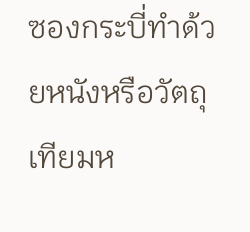ซองกระบี่ทำด้วยหนังหรือวัตถุเทียมห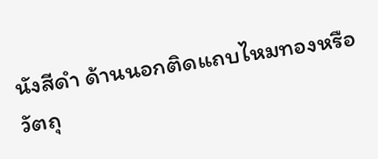นังสีดำ ด้านนอกติดแถบไหมทองหรือวัตถุ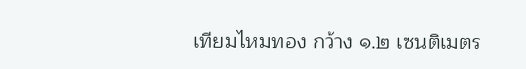เทียมไหมทอง กว้าง ๑.๒ เซนติเมตร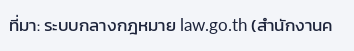ที่มา: ระบบกลางกฎหมาย law.go.th (สำนักงานค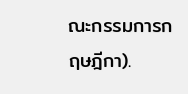ณะกรรมการกฤษฎีกา).